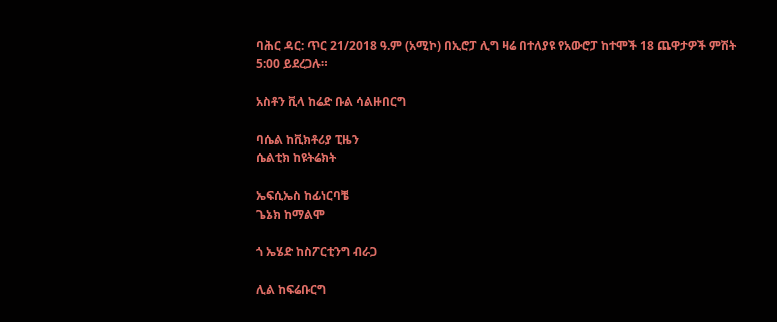ባሕር ዳር: ጥር 21/2018 ዓ.ም (አሚኮ) በኢሮፓ ሊግ ዛሬ በተለያዩ የአውሮፓ ከተሞች 18 ጨዋታዎች ምሽት 5:00 ይደረጋሉ።

አስቶን ቪላ ከሬድ ቡል ሳልዙበርግ

ባሴል ከቪክቶሪያ ፒዜን
ሴልቲክ ከዩትሬክት

ኤፍሲኤስ ከፊነርባቼ
ጌኔክ ከማልሞ

ጎ ኤሄድ ከስፖርቲንግ ብራጋ

ሊል ከፍሬቡርግ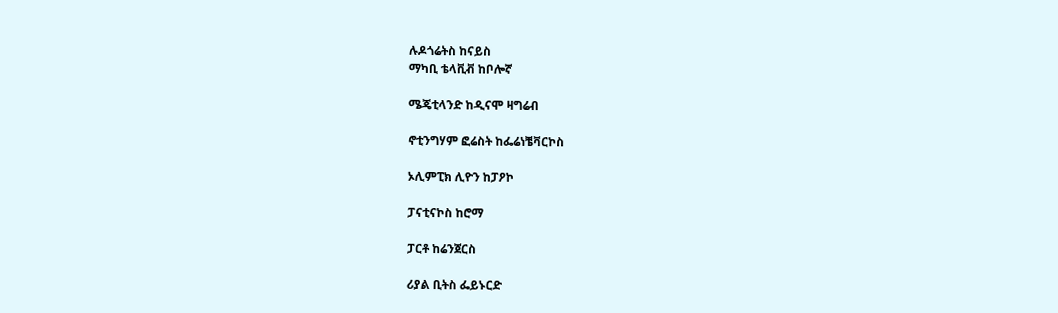ሉዶጎሬትስ ከናይስ
ማካቢ ቴላቪቭ ከቦሎኛ

ሜጄቲላንድ ከዲናሞ ዛግሬብ

ኖቲንግሃም ፎሬስት ከፌሬነቼቫርኮስ

ኦሊምፒክ ሊዮን ከፓዖኮ

ፓናቲናኮስ ከሮማ

ፓርቶ ከሬንጀርስ

ሪያል ቢትስ ፌይኑርድ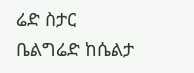ሬድ ስታር ቤልግሬድ ከሴልታ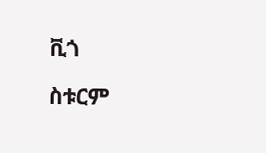ቪጎ

ስቱርም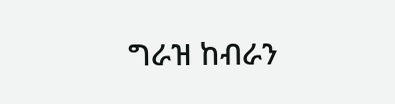ግራዝ ከብራን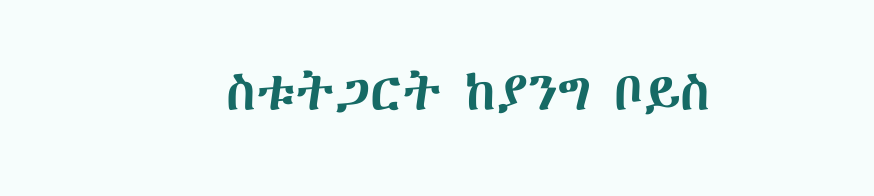ስቱትጋርት ከያንግ ቦይስ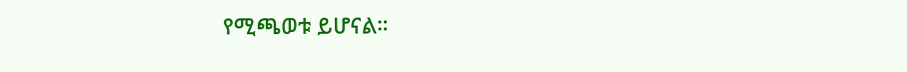የሚጫወቱ ይሆናል።